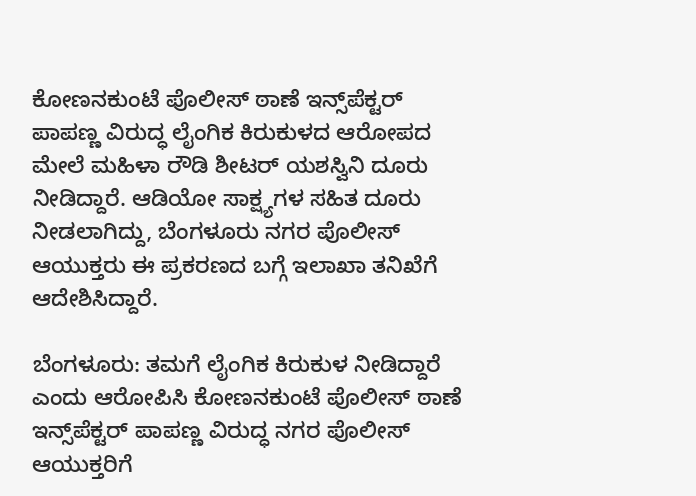ಕೋಣನಕುಂಟೆ ಪೊಲೀಸ್ ಠಾಣೆ ಇನ್ಸ್‌ಪೆಕ್ಟರ್ ಪಾಪಣ್ಣ ವಿರುದ್ಧ ಲೈಂಗಿಕ ಕಿರುಕುಳದ ಆರೋಪದ ಮೇಲೆ ಮಹಿಳಾ ರೌಡಿ ಶೀಟರ್ ಯಶಸ್ವಿನಿ ದೂರು ನೀಡಿದ್ದಾರೆ. ಆಡಿಯೋ ಸಾಕ್ಷ್ಯಗಳ ಸಹಿತ ದೂರು ನೀಡಲಾಗಿದ್ದು, ಬೆಂಗಳೂರು ನಗರ ಪೊಲೀಸ್ ಆಯುಕ್ತರು ಈ ಪ್ರಕರಣದ ಬಗ್ಗೆ ಇಲಾಖಾ ತನಿಖೆಗೆ ಆದೇಶಿಸಿದ್ದಾರೆ.

ಬೆಂಗಳೂರು: ತಮಗೆ ಲೈಂಗಿಕ ಕಿರುಕುಳ ನೀಡಿದ್ದಾರೆ ಎಂದು ಆರೋಪಿಸಿ ಕೋಣನಕುಂಟೆ ಪೊಲೀಸ್ ಠಾಣೆ ಇನ್ಸ್‌ಪೆಕ್ಟರ್ ಪಾಪಣ್ಣ ವಿರುದ್ಧ ನಗರ ಪೊಲೀಸ್ ಆಯುಕ್ತರಿಗೆ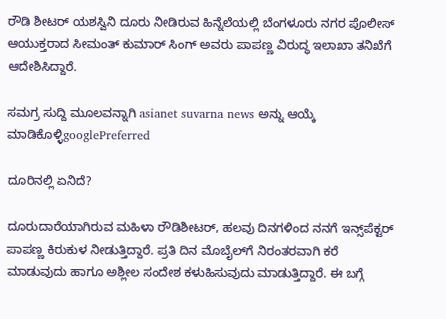ರೌಡಿ ಶೀಟರ್‌ ಯಶಸ್ವಿನಿ ದೂರು ನೀಡಿರುವ ಹಿನ್ನೆಲೆಯಲ್ಲಿ ಬೆಂಗಳೂರು ನಗರ ಪೊಲೀಸ್ ಆಯುಕ್ತರಾದ ಸೀಮಂತ್ ಕುಮಾರ್ ಸಿಂಗ್ ಅವರು ಪಾಪಣ್ಣ ವಿರುದ್ಧ ಇಲಾಖಾ ತನಿಖೆಗೆ ಆದೇಶಿಸಿದ್ದಾರೆ.

ಸಮಗ್ರ ಸುದ್ದಿ ಮೂಲವನ್ನಾಗಿ asianet suvarna news ಅನ್ನು ಆಯ್ಕೆ ಮಾಡಿಕೊಳ್ಳಿgooglePreferred

ದೂರಿನಲ್ಲಿ ಏನಿದೆ?

ದೂರುದಾರೆಯಾಗಿರುವ ಮಹಿಳಾ ರೌಡಿಶೀಟರ್, ಹಲವು ದಿನಗಳಿಂದ ನನಗೆ ಇನ್ಸ್‌ಪೆಕ್ಟರ್ ಪಾಪಣ್ಣ ಕಿರುಕುಳ ನೀಡುತ್ತಿದ್ದಾರೆ. ಪ್ರತಿ ದಿನ ಮೊಬೈಲ್‌ಗೆ ನಿರಂತರವಾಗಿ ಕರೆ ಮಾಡುವುದು ಹಾಗೂ ಅಶ್ಲೀಲ ಸಂದೇಶ ಕಳುಹಿಸುವುದು ಮಾಡುತ್ತಿದ್ದಾರೆ. ಈ ಬಗ್ಗೆ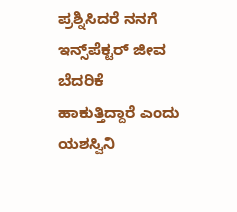ಪ್ರಶ್ನಿಸಿದರೆ ನನಗೆ ಇನ್ಸ್‌ಪೆಕ್ಟರ್ ಜೀವ ಬೆದರಿಕೆ ಹಾಕುತ್ತಿದ್ದಾರೆ ಎಂದು ಯಶಸ್ವಿನಿ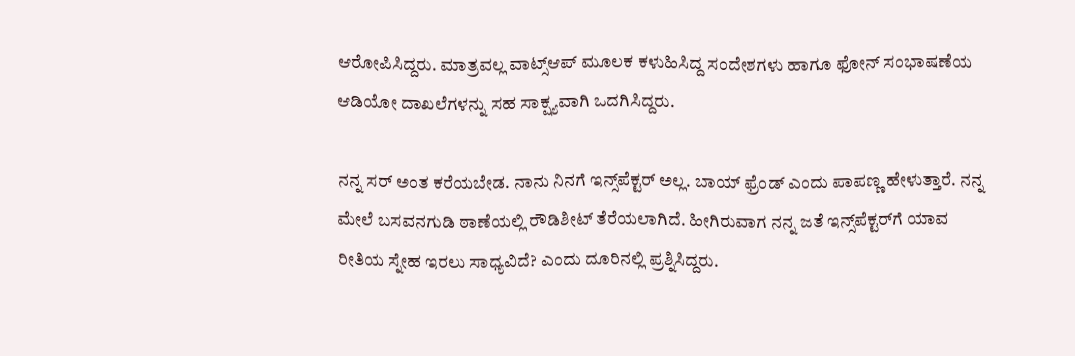ಆರೋಪಿಸಿದ್ದರು. ಮಾತ್ರವಲ್ಲ ವಾಟ್ಸ್ಆಪ್ ಮೂಲಕ ಕಳುಹಿಸಿದ್ದ ಸಂದೇಶಗಳು ಹಾಗೂ ಫೋನ್ ಸಂಭಾಷಣೆಯ ಆಡಿಯೋ ದಾಖಲೆಗಳನ್ನು ಸಹ ಸಾಕ್ಷ್ಯವಾಗಿ ಒದಗಿಸಿದ್ದರು.

ನನ್ನ ಸರ್ ಅಂತ ಕರೆಯಬೇಡ. ನಾನು ನಿನಗೆ ಇನ್ಸ್‌ಪೆಕ್ಟರ್‌ ಅಲ್ಲ. ಬಾಯ್ ಫ್ರೆಂಡ್ ಎಂದು ಪಾಪಣ್ಣ ಹೇಳುತ್ತಾರೆ. ನನ್ನ ಮೇಲೆ ಬಸವನಗುಡಿ ಠಾಣೆಯಲ್ಲಿ ರೌಡಿಶೀಟ್ ತೆರೆಯಲಾಗಿದೆ. ಹೀಗಿರುವಾಗ ನನ್ನ ಜತೆ ಇನ್ಸ್‌ಪೆಕ್ಟರ್‌ಗೆ ಯಾವ ರೀತಿಯ ಸ್ನೇಹ ಇರಲು ಸಾಧ್ಯವಿದೆ? ಎಂದು ದೂರಿನಲ್ಲಿ ಪ್ರಶ್ನಿಸಿದ್ದರು.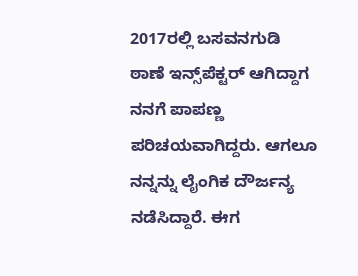2017ರಲ್ಲಿ ಬಸವನಗುಡಿ ಠಾಣೆ ಇನ್ಸ್‌ಪೆಕ್ಟರ್ ಆಗಿದ್ದಾಗ ನನಗೆ ಪಾಪಣ್ಣ ಪರಿಚಯವಾಗಿದ್ದರು. ಆಗಲೂ ನನ್ನನ್ನು ಲೈಂಗಿಕ ದೌರ್ಜನ್ಯ ನಡೆಸಿದ್ದಾರೆ. ಈಗ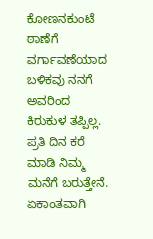ಕೋಣನಕುಂಟೆ ಠಾಣೆಗೆ ವರ್ಗಾವಣೆಯಾದ ಬಳಿಕವು ನನಗೆ ಅವರಿಂದ ಕಿರುಕುಳ ತಪ್ಪಿಲ್ಲ. ಪ್ರತಿ ದಿನ ಕರೆ ಮಾಡಿ ನಿಮ್ಮ ಮನೆಗೆ ಬರುತ್ತೇನೆ. ಏಕಾಂತವಾಗಿ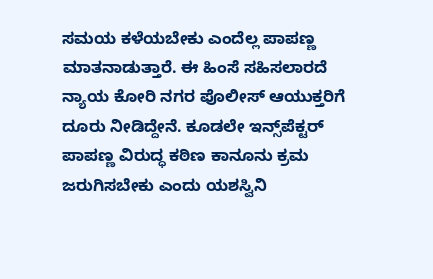ಸಮಯ ಕಳೆಯಬೇಕು ಎಂದೆಲ್ಲ ಪಾಪಣ್ಣ ಮಾತನಾಡುತ್ತಾರೆ. ಈ ಹಿಂಸೆ ಸಹಿಸಲಾರದೆ ನ್ಯಾಯ ಕೋರಿ ನಗರ ಪೊಲೀಸ್ ಆಯುಕ್ತರಿಗೆ ದೂರು ನೀಡಿದ್ದೇನೆ. ಕೂಡಲೇ ಇನ್ಸ್‌ಪೆಕ್ಟರ್ ಪಾಪಣ್ಣ ವಿರುದ್ಧ ಕಠಿಣ ಕಾನೂನು ಕ್ರಮ ಜರುಗಿಸಬೇಕು ಎಂದು ಯಶಸ್ವಿನಿ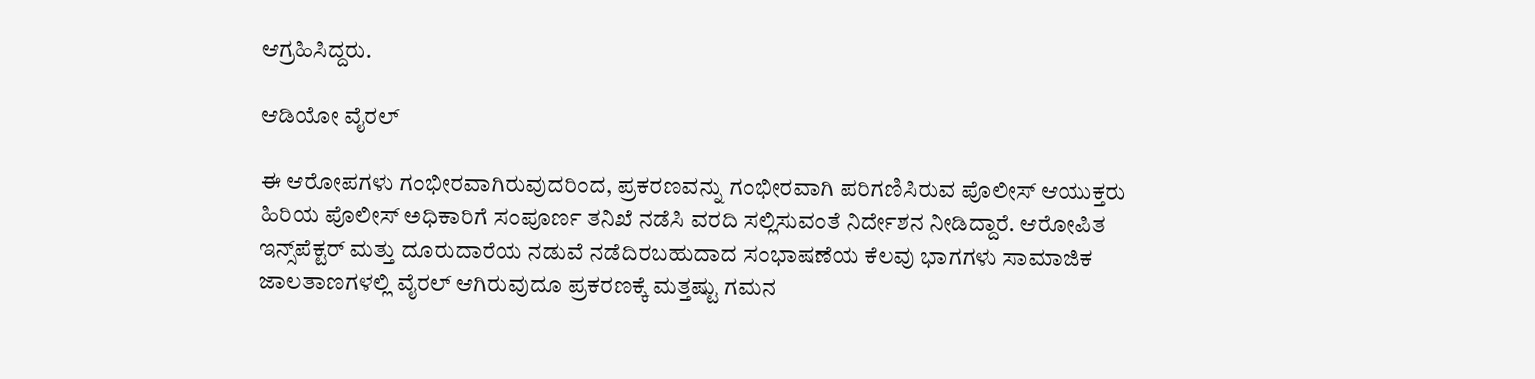ಆಗ್ರಹಿಸಿದ್ದರು.

ಆಡಿಯೋ ವೈರಲ್

ಈ ಆರೋಪಗಳು ಗಂಭೀರವಾಗಿರುವುದರಿಂದ, ಪ್ರಕರಣವನ್ನು ಗಂಭೀರವಾಗಿ ಪರಿಗಣಿಸಿರುವ ಪೊಲೀಸ್ ಆಯುಕ್ತರು ಹಿರಿಯ ಪೊಲೀಸ್ ಅಧಿಕಾರಿಗೆ ಸಂಪೂರ್ಣ ತನಿಖೆ ನಡೆಸಿ ವರದಿ ಸಲ್ಲಿಸುವಂತೆ ನಿರ್ದೇಶನ ನೀಡಿದ್ದಾರೆ. ಆರೋಪಿತ ಇನ್ಸ್‌ಪೆಕ್ಟರ್ ಮತ್ತು ದೂರುದಾರೆಯ ನಡುವೆ ನಡೆದಿರಬಹುದಾದ ಸಂಭಾಷಣೆಯ ಕೆಲವು ಭಾಗಗಳು ಸಾಮಾಜಿಕ ಜಾಲತಾಣಗಳಲ್ಲಿ ವೈರಲ್ ಆಗಿರುವುದೂ ಪ್ರಕರಣಕ್ಕೆ ಮತ್ತಷ್ಟು ಗಮನ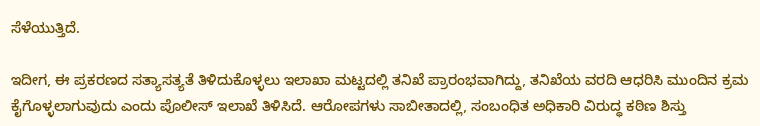ಸೆಳೆಯುತ್ತಿದೆ.

ಇದೀಗ, ಈ ಪ್ರಕರಣದ ಸತ್ಯಾಸತ್ಯತೆ ತಿಳಿದುಕೊಳ್ಳಲು ಇಲಾಖಾ ಮಟ್ಟದಲ್ಲಿ ತನಿಖೆ ಪ್ರಾರಂಭವಾಗಿದ್ದು, ತನಿಖೆಯ ವರದಿ ಆಧರಿಸಿ ಮುಂದಿನ ಕ್ರಮ ಕೈಗೊಳ್ಳಲಾಗುವುದು ಎಂದು ಪೊಲೀಸ್ ಇಲಾಖೆ ತಿಳಿಸಿದೆ. ಆರೋಪಗಳು ಸಾಬೀತಾದಲ್ಲಿ, ಸಂಬಂಧಿತ ಅಧಿಕಾರಿ ವಿರುದ್ಧ ಕಠಿಣ ಶಿಸ್ತು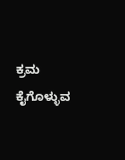ಕ್ರಮ ಕೈಗೊಳ್ಳುವ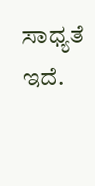ಸಾಧ್ಯತೆ ಇದೆ.